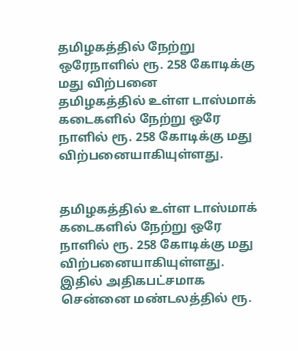தமிழகத்தில் நேற்று ஒரேநாளில் ரூ. 258 கோடிக்கு மது விற்பனை
தமிழகத்தில் உள்ள டாஸ்மாக் கடைகளில் நேற்று ஒரே நாளில் ரூ. 258 கோடிக்கு மது விற்பனையாகியுள்ளது.


தமிழகத்தில் உள்ள டாஸ்மாக் கடைகளில் நேற்று ஒரே நாளில் ரூ. 258 கோடிக்கு மது விற்பனையாகியுள்ளது.
இதில் அதிகபட்சமாக சென்னை மண்டலத்தில் ரூ.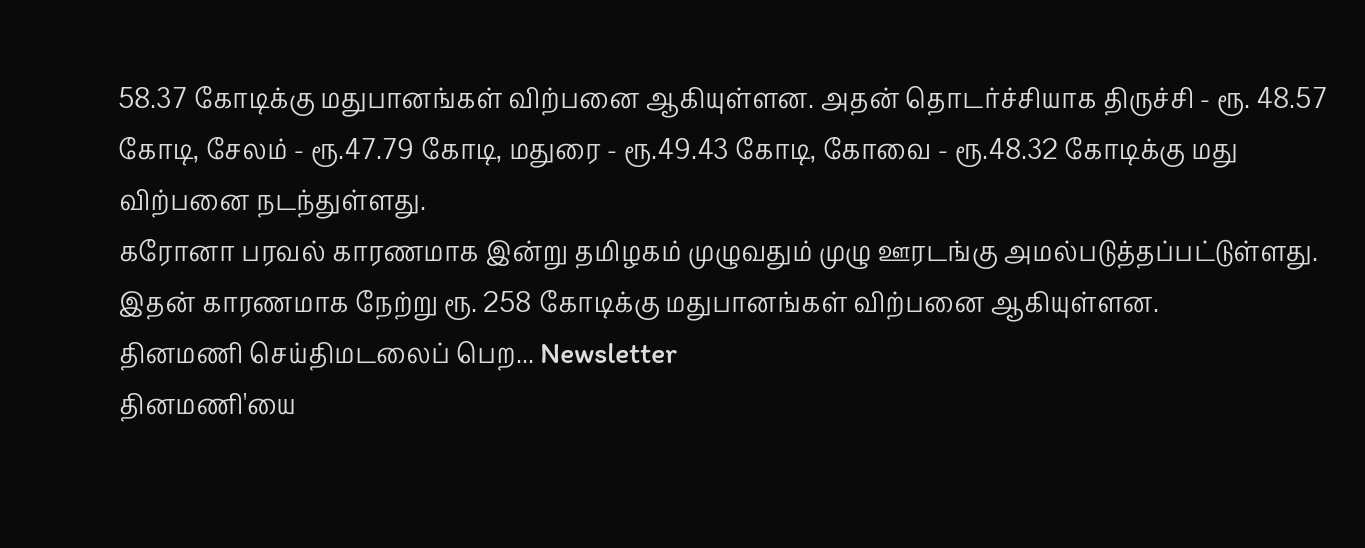58.37 கோடிக்கு மதுபானங்கள் விற்பனை ஆகியுள்ளன. அதன் தொடர்ச்சியாக திருச்சி - ரூ. 48.57 கோடி, சேலம் - ரூ.47.79 கோடி, மதுரை - ரூ.49.43 கோடி, கோவை - ரூ.48.32 கோடிக்கு மது விற்பனை நடந்துள்ளது.
கரோனா பரவல் காரணமாக இன்று தமிழகம் முழுவதும் முழு ஊரடங்கு அமல்படுத்தப்பட்டுள்ளது. இதன் காரணமாக நேற்று ரூ. 258 கோடிக்கு மதுபானங்கள் விற்பனை ஆகியுள்ளன.
தினமணி செய்திமடலைப் பெற... Newsletter
தினமணி'யை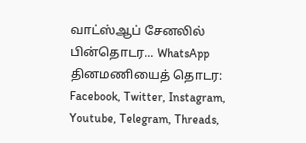வாட்ஸ்ஆப் சேனலில் பின்தொடர... WhatsApp
தினமணியைத் தொடர: Facebook, Twitter, Instagram, Youtube, Telegram, Threads,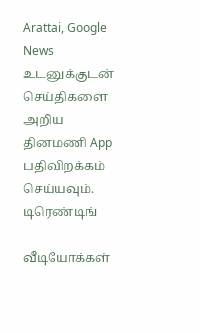Arattai, Google News
உடனுக்குடன் செய்திகளை அறிய தினமணி App பதிவிறக்கம் செய்யவும்.
டிரெண்டிங்

வீடியோக்கள்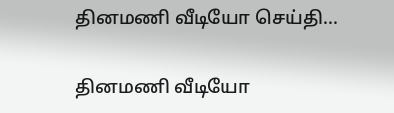தினமணி வீடியோ செய்தி...

தினமணி வீடியோ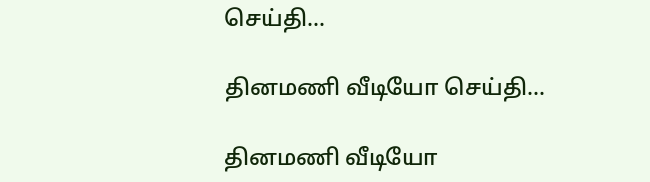செய்தி...

தினமணி வீடியோ செய்தி...

தினமணி வீடியோ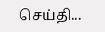செய்தி...